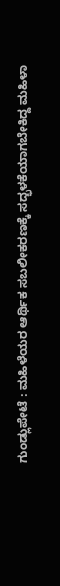ಗುಂಡ್ಲುಪೇಟೆ : ಮಹಿಳೆಯರ ಆರ್ಥಿಕ ಸಬಲೀಕರಣಕ್ಕೆ ಸದ್ಭಳಕೆಯಾಗಬೇಕಿದ್ದ ಮಹಿಳಾ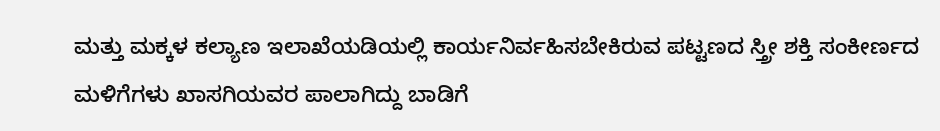ಮತ್ತು ಮಕ್ಕಳ ಕಲ್ಯಾಣ ಇಲಾಖೆಯಡಿಯಲ್ಲಿ ಕಾರ್ಯನಿರ್ವಹಿಸಬೇಕಿರುವ ಪಟ್ಟಣದ ಸ್ತ್ರೀ ಶಕ್ತಿ ಸಂಕೀರ್ಣದ ಮಳಿಗೆಗಳು ಖಾಸಗಿಯವರ ಪಾಲಾಗಿದ್ದು ಬಾಡಿಗೆ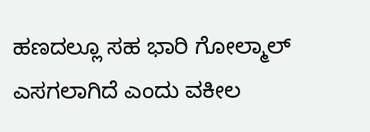ಹಣದಲ್ಲೂ ಸಹ ಭಾರಿ ಗೋಲ್ಮಾಲ್ ಎಸಗಲಾಗಿದೆ ಎಂದು ವಕೀಲ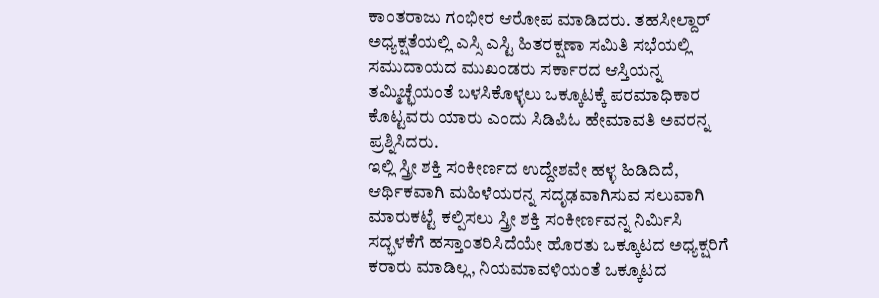ಕಾಂತರಾಜು ಗಂಭೀರ ಆರೋಪ ಮಾಡಿದರು. ತಹಸೀಲ್ದಾರ್ ಅಧ್ಯಕ್ಷತೆಯಲ್ಲಿ ಎಸ್ಸಿ ಎಸ್ಟಿ ಹಿತರಕ್ಷಣಾ ಸಮಿತಿ ಸಭೆಯಲ್ಲಿ ಸಮುದಾಯದ ಮುಖಂಡರು ಸರ್ಕಾರದ ಆಸ್ತಿಯನ್ನ ತಮ್ಮಿಚ್ಛೆಯಂತೆ ಬಳಸಿಕೊಳ್ಳಲು ಒಕ್ಕೂಟಕ್ಕೆ ಪರಮಾಧಿಕಾರ ಕೊಟ್ಟವರು ಯಾರು ಎಂದು ಸಿಡಿಪಿಓ ಹೇಮಾವತಿ ಅವರನ್ನ ಪ್ರಶ್ನಿಸಿದರು.
ಇಲ್ಲಿ ಸ್ತ್ರೀ ಶಕ್ತಿ ಸಂಕೀರ್ಣದ ಉದ್ದೇಶವೇ ಹಳ್ಳ ಹಿಡಿದಿದೆ, ಆರ್ಥಿಕವಾಗಿ ಮಹಿಳೆಯರನ್ನ ಸದೃಢವಾಗಿಸುವ ಸಲುವಾಗಿ ಮಾರುಕಟ್ಟೆ ಕಲ್ಪಿಸಲು ಸ್ತ್ರೀ ಶಕ್ತಿ ಸಂಕೀರ್ಣವನ್ನ ನಿರ್ಮಿಸಿ ಸದ್ಭಳಕೆಗೆ ಹಸ್ತಾಂತರಿಸಿದೆಯೇ ಹೊರತು ಒಕ್ಕೂಟದ ಅಧ್ಯಕ್ಷರಿಗೆ ಕರಾರು ಮಾಡಿಲ್ಲ, ನಿಯಮಾವಳಿಯಂತೆ ಒಕ್ಕೂಟದ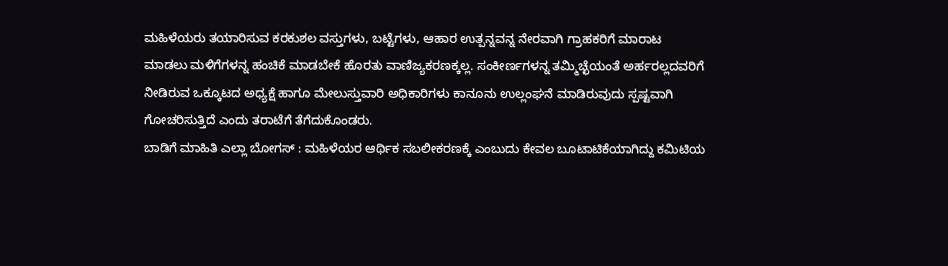ಮಹಿಳೆಯರು ತಯಾರಿಸುವ ಕರಕುಶಲ ವಸ್ತುಗಳು, ಬಟ್ಟೆಗಳು, ಆಹಾರ ಉತ್ಪನ್ನವನ್ನ ನೇರವಾಗಿ ಗ್ರಾಹಕರಿಗೆ ಮಾರಾಟ ಮಾಡಲು ಮಳಿಗೆಗಳನ್ನ ಹಂಚಿಕೆ ಮಾಡಬೇಕೆ ಹೊರತು ವಾಣಿಜ್ಯಕರಣಕ್ಕಲ್ಲ. ಸಂಕೀರ್ಣಗಳನ್ನ ತಮ್ಮಿಚ್ಛೆಯಂತೆ ಅರ್ಹರಲ್ಲದವರಿಗೆ ನೀಡಿರುವ ಒಕ್ಕೂಟದ ಅಧ್ಯಕ್ಷೆ ಹಾಗೂ ಮೇಲುಸ್ತುವಾರಿ ಅಧಿಕಾರಿಗಳು ಕಾನೂನು ಉಲ್ಲಂಘನೆ ಮಾಡಿರುವುದು ಸ್ಪಷ್ಟವಾಗಿ ಗೋಚರಿಸುತ್ತಿದೆ ಎಂದು ತರಾಟೆಗೆ ತೆಗೆದುಕೊಂಡರು.
ಬಾಡಿಗೆ ಮಾಹಿತಿ ಎಲ್ಲಾ ಬೋಗಸ್ : ಮಹಿಳೆಯರ ಆರ್ಥಿಕ ಸಬಲೀಕರಣಕ್ಕೆ ಎಂಬುದು ಕೇವಲ ಬೂಟಾಟಿಕೆಯಾಗಿದ್ದು ಕಮಿಟಿಯ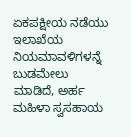ಏಕಪಕ್ಷೀಯ ನಡೆಯು ಇಲಾಖೆಯ ನಿಯಮಾವಳಿಗಳನ್ನೆ ಬುಡಮೇಲು ಮಾಡಿದೆ, ಅರ್ಹ ಮಹಿಳಾ ಸ್ವಸಹಾಯ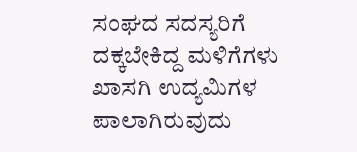ಸಂಘದ ಸದಸ್ಯರಿಗೆ ದಕ್ಕಬೇಕಿದ್ದ ಮಳಿಗೆಗಳು ಖಾಸಗಿ ಉದ್ಯಮಿಗಳ ಪಾಲಾಗಿರುವುದು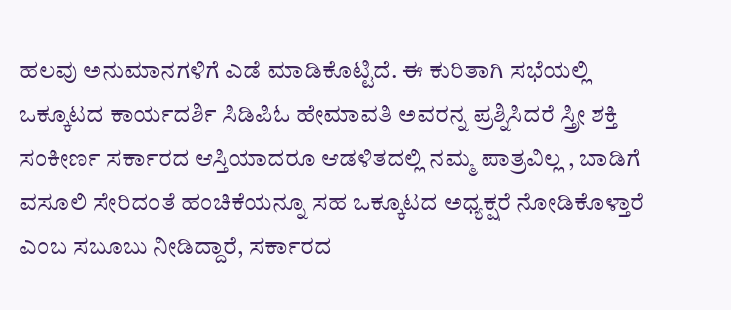ಹಲವು ಅನುಮಾನಗಳಿಗೆ ಎಡೆ ಮಾಡಿಕೊಟ್ಟಿದೆ. ಈ ಕುರಿತಾಗಿ ಸಭೆಯಲ್ಲಿ ಒಕ್ಕೂಟದ ಕಾರ್ಯದರ್ಶಿ ಸಿಡಿಪಿಓ ಹೇಮಾವತಿ ಅವರನ್ನ ಪ್ರಶ್ನಿಸಿದರೆ ಸ್ತ್ರೀ ಶಕ್ತಿ ಸಂಕೀರ್ಣ ಸರ್ಕಾರದ ಆಸ್ತಿಯಾದರೂ ಆಡಳಿತದಲ್ಲಿ ನಮ್ಮ ಪಾತ್ರವಿಲ್ಲ , ಬಾಡಿಗೆ ವಸೂಲಿ ಸೇರಿದಂತೆ ಹಂಚಿಕೆಯನ್ನೂ ಸಹ ಒಕ್ಕೂಟದ ಅಧ್ಯಕ್ಷರೆ ನೋಡಿಕೊಳ್ತಾರೆ ಎಂಬ ಸಬೂಬು ನೀಡಿದ್ದಾರೆ, ಸರ್ಕಾರದ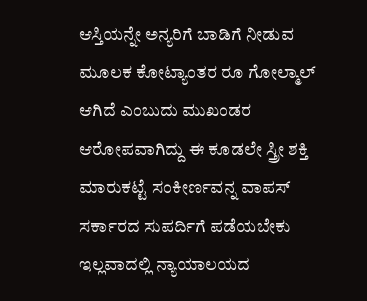ಆಸ್ತಿಯನ್ನೇ ಅನ್ಯರಿಗೆ ಬಾಡಿಗೆ ನೀಡುವ ಮೂಲಕ ಕೋಟ್ಯಾಂತರ ರೂ ಗೋಲ್ಮಾಲ್ ಆಗಿದೆ ಎಂಬುದು ಮುಖಂಡರ ಆರೋಪವಾಗಿದ್ದು ಈ ಕೂಡಲೇ ಸ್ತ್ರೀ ಶಕ್ತಿ ಮಾರುಕಟ್ಟೆ ಸಂಕೀರ್ಣವನ್ನ ವಾಪಸ್ ಸರ್ಕಾರದ ಸುಪರ್ದಿಗೆ ಪಡೆಯಬೇಕು ಇಲ್ಲವಾದಲ್ಲಿ ನ್ಯಾಯಾಲಯದ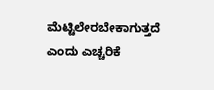ಮೆಟ್ಟಿಲೇರಬೇಕಾಗುತ್ತದೆ ಎಂದು ಎಚ್ಚರಿಕೆ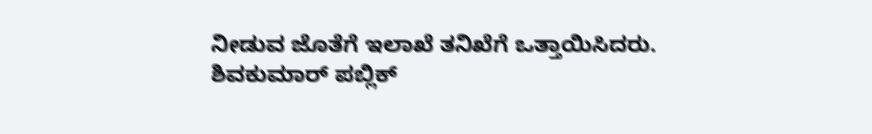ನೀಡುವ ಜೊತೆಗೆ ಇಲಾಖೆ ತನಿಖೆಗೆ ಒತ್ತಾಯಿಸಿದರು.
ಶಿವಕುಮಾರ್ ಪಬ್ಲಿಕ್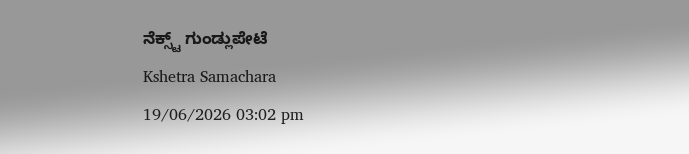ನೆಕ್ಸ್ಟ್ ಗುಂಡ್ಲುಪೇಟೆ
Kshetra Samachara
19/06/2026 03:02 pm